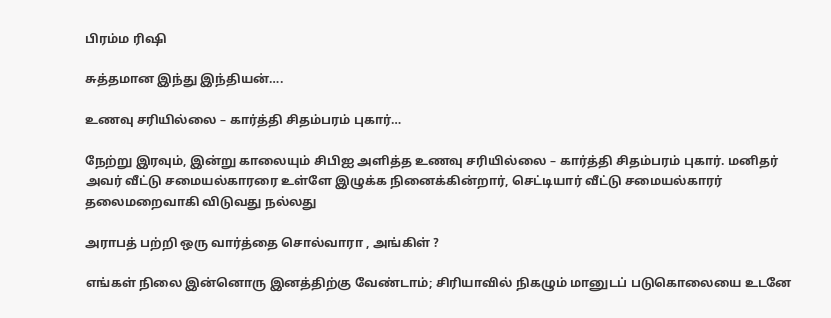பிரம்ம ரிஷி

சுத்தமான இந்து இந்தியன்….

உணவு சரியில்லை – கார்த்தி சிதம்பரம் புகார்…

நேற்று இரவும், இன்று காலையும் சிபிஐ அளித்த உணவு சரியில்லை – கார்த்தி சிதம்பரம் புகார். மனிதர் அவர் வீட்டு சமையல்காரரை உள்ளே இழுக்க நினைக்கின்றார், செட்டியார் வீட்டு சமையல்காரர் தலைமறைவாகி விடுவது நல்லது

அராபத் பற்றி ஒரு வார்த்தை சொல்வாரா , அங்கிள் ?

எங்கள் நிலை இன்னொரு இனத்திற்கு வேண்டாம்; சிரியாவில் நிகழும் மானுடப் படுகொலையை உடனே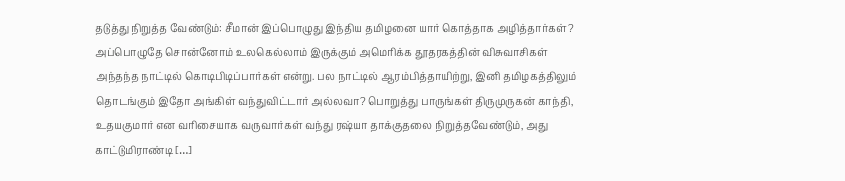தடுத்து நிறுத்த வேண்டும்: சீமான் இப்பொழுது இந்திய தமிழனை யார் கொத்தாக அழித்தார்கள்? அப்பொழுதே சொன்னோம் உலகெல்லாம் இருக்கும் அமெரிக்க தூதரகத்தின் விசுவாசிகள் அந்தந்த நாட்டில் கொடிபிடிப்பார்கள் என்று. பல நாட்டில் ஆரம்பித்தாயிற்று, இனி தமிழகத்திலும் தொடங்கும் இதோ அங்கிள் வந்துவிட்டார் அல்லவா? பொறுத்து பாருங்கள் திருமுருகன் காந்தி, உதயகுமார் என வரிசையாக வருவார்கள் வந்து ரஷ்யா தாக்குதலை நிறுத்தவேண்டும், அது காட்டுமிராண்டி […]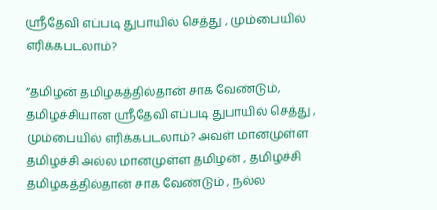ஸ்ரீதேவி எப்படி துபாயில் செத்து , மும்பையில் எரிக்கபடலாம்?

“தமிழன் தமிழகத்தில்தான் சாக வேண்டும், தமிழச்சியான ஸ்ரீதேவி எப்படி துபாயில் செத்து , மும்பையில் எரிக்கபடலாம்? அவள் மானமுள்ள தமிழச்சி அல்ல மானமுள்ள தமிழன் , தமிழச்சி தமிழகத்தில்தான் சாக வேண்டும் , நல்ல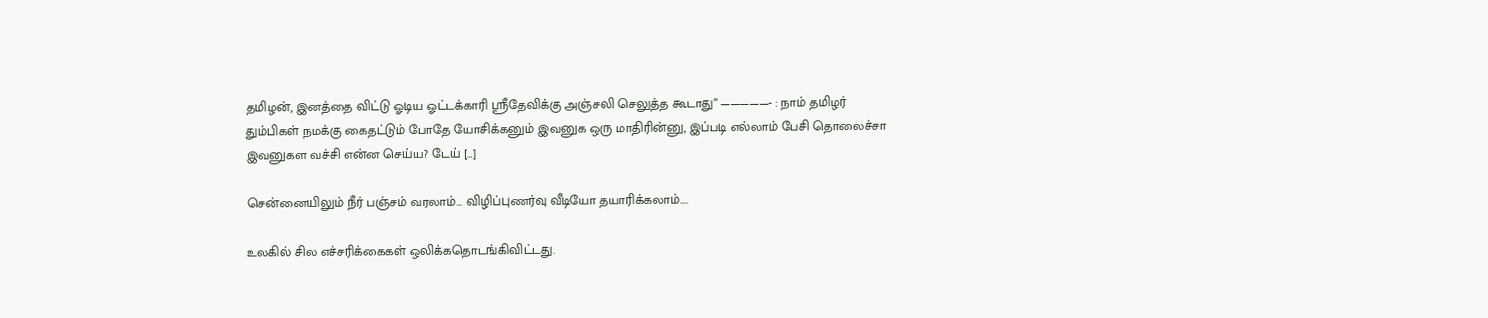தமிழன், இனத்தை விட்டு ஓடிய ஓட்டக்காரி ஸ்ரீதேவிக்கு அஞ்சலி செலுத்த கூடாது” —————- : நாம் தமிழர் தும்பிகள் நமக்கு கைதட்டும் போதே யோசிக்கனும் இவனுக ஒரு மாதிரின்னு, இப்படி எல்லாம் பேசி தொலைச்சா இவனுகள வச்சி என்ன செய்ய? டேய் […]

சென்னையிலும் நீர் பஞ்சம் வரலாம்… விழிப்புணர்வு வீடியோ தயாரிக்கலாம்….

உலகில் சில எச்சரிக்கைகள் ஒலிக்கதொடங்கிவிட்டது.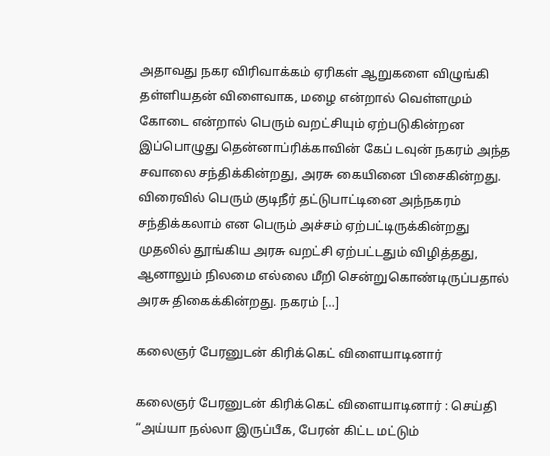அதாவது நகர விரிவாக்கம் ஏரிகள் ஆறுகளை விழுங்கி தள்ளியதன் விளைவாக, மழை என்றால் வெள்ளமும் கோடை என்றால் பெரும் வறட்சியும் ஏற்படுகின்றன‌ இப்பொழுது தென்னாப்ரிக்காவின் கேப் டவுன் நகரம் அந்த சவாலை சந்திக்கின்றது, அரசு கையினை பிசைகின்றது. விரைவில் பெரும் குடிநீர் தட்டுபாட்டினை அந்நகரம் சந்திக்கலாம் என பெரும் அச்சம் ஏற்பட்டிருக்கின்றது முதலில் தூங்கிய அரசு வறட்சி ஏற்பட்டதும் விழித்தது, ஆனாலும் நிலமை எல்லை மீறி சென்றுகொண்டிருப்பதால் அரசு திகைக்கின்றது. நகரம் […]

கலைஞர் பேரனுடன் கிரிக்கெட் விளையாடினார்

கலைஞர் பேரனுடன் கிரிக்கெட் விளையாடினார் : செய்தி “அய்யா நல்லா இருப்பீக, பேரன் கிட்ட மட்டும்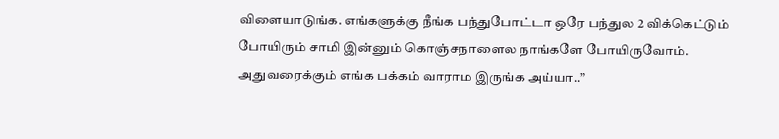விளையாடுங்க. எங்களுக்கு நீங்க பந்துபோட்டா ஒரே பந்துல 2 விக்கெட்டும் போயிரும் சாமி இன்னும் கொஞ்சநாளைல நாங்களே போயிருவோம். அதுவரைக்கும் எங்க பக்கம் வாராம இருங்க அய்யா..”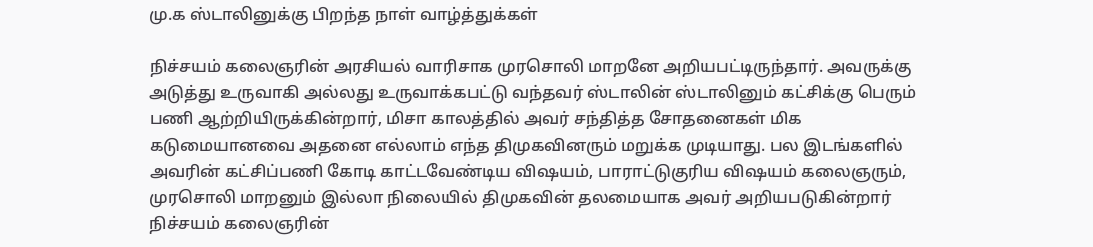மு.க ஸ்டாலினுக்கு பிறந்த நாள் வாழ்த்துக்கள்

நிச்சயம் கலைஞரின் அரசியல் வாரிசாக முரசொலி மாறனே அறியபட்டிருந்தார். அவருக்கு அடுத்து உருவாகி அல்லது உருவாக்கபட்டு வந்தவர் ஸ்டாலின் ஸ்டாலினும் கட்சிக்கு பெரும் பணி ஆற்றியிருக்கின்றார், மிசா காலத்தில் அவர் சந்தித்த சோதனைகள் மிக கடுமையானவை அதனை எல்லாம் எந்த திமுகவினரும் மறுக்க முடியாது. பல இடங்களில் அவரின் கட்சிப்பணி கோடி காட்டவேண்டிய விஷயம், பாராட்டுகுரிய விஷயம் கலைஞரும், முரசொலி மாறனும் இல்லா நிலையில் திமுகவின் தலமையாக அவர் அறியபடுகின்றார் நிச்சயம் கலைஞரின்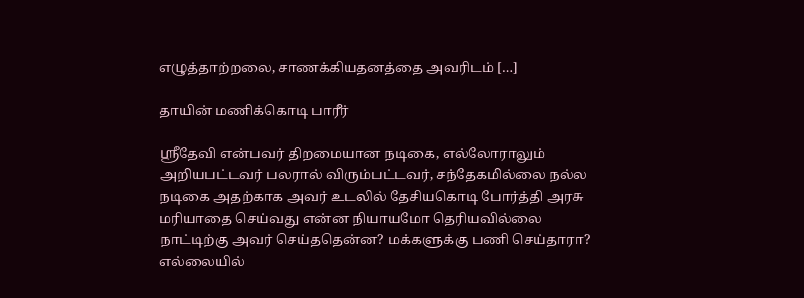எழுத்தாற்றலை, சாணக்கியதனத்தை அவரிடம் […]

தாயின் மணிக்கொடி பாரீர்

ஸ்ரீதேவி என்பவர் திறமையான நடிகை, எல்லோராலும் அறியபட்டவர் பலரால் விரும்பட்டவர், சந்தேகமில்லை நல்ல நடிகை அதற்காக அவர் உடலில் தேசியகொடி போர்த்தி அரசு மரியாதை செய்வது என்ன நியாயமோ தெரியவில்லை நாட்டிற்கு அவர் செய்ததென்ன? மக்களுக்கு பணி செய்தாரா? எல்லையில்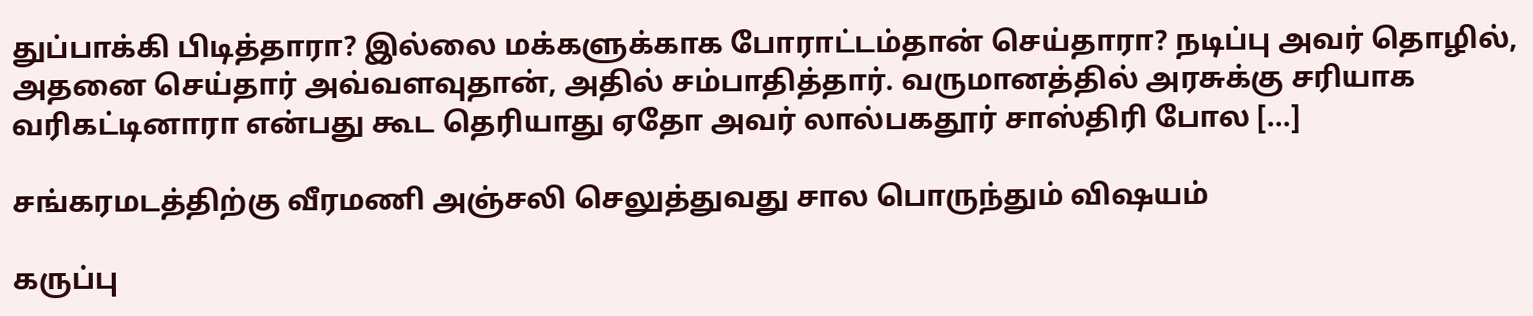துப்பாக்கி பிடித்தாரா? இல்லை மக்களுக்காக போராட்டம்தான் செய்தாரா? நடிப்பு அவர் தொழில், அதனை செய்தார் அவ்வளவுதான், அதில் சம்பாதித்தார். வருமானத்தில் அரசுக்கு சரியாக வரிகட்டினாரா என்பது கூட தெரியாது ஏதோ அவர் லால்பகதூர் சாஸ்திரி போல […]

சங்கரமடத்திற்கு வீரமணி அஞ்சலி செலுத்துவது சால பொருந்தும் விஷயம்

கருப்பு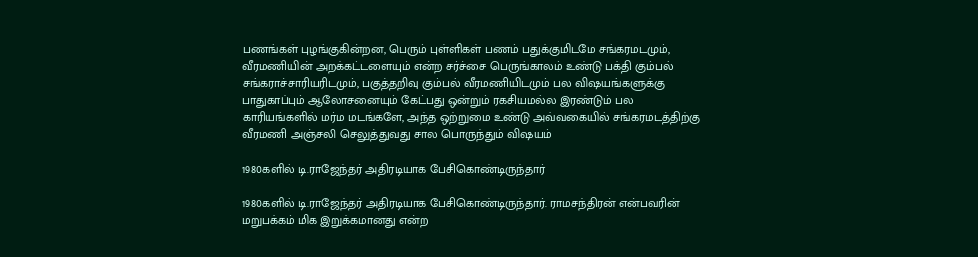பணங்கள் புழங்குகின்றன, பெரும் புள்ளிகள் பணம் பதுக்குமிடமே சங்கரமடமும், வீரமணியின் அறக்கட்டளையும் என்ற சர்ச்சை பெருங்காலம் உண்டு பக்தி கும்பல் சங்கராச்சாரியரிடமும், பகுத்தறிவு கும்பல் வீரமணியிடமும் பல விஷயங்களுக்கு பாதுகாப்பும் ஆலோசனையும் கேட்பது ஒன்றும் ரகசியமல்ல‌ இரண்டும் பல காரியங்களில் மர்ம மடங்களே, அந்த ஒற்றுமை உண்டு அவ்வகையில் சங்கரமடத்திற்கு வீரமணி அஞ்சலி செலுத்துவது சால பொருந்தும் விஷயம்

1980களில் டி.ராஜேந்தர் அதிரடியாக பேசிகொண்டிருந்தார்

1980களில் டி.ராஜேந்தர் அதிரடியாக பேசிகொண்டிருந்தார். ராமசந்திரன் என்பவரின் மறுபக்கம் மிக இறுக்கமானது என்ற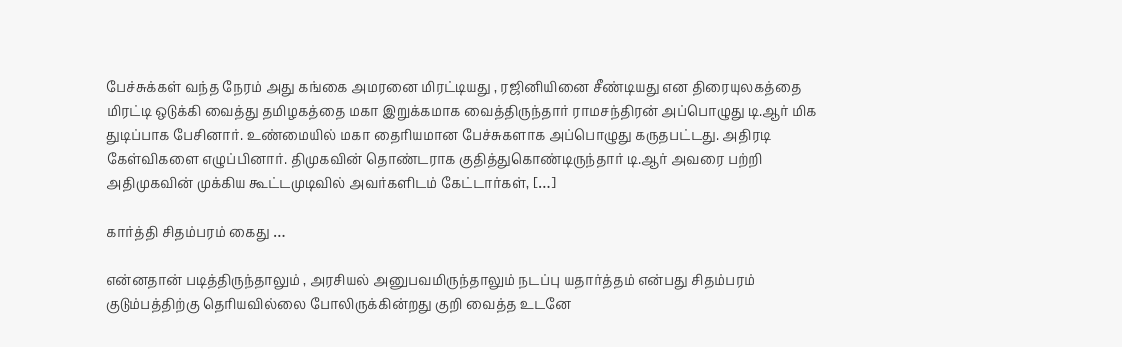பேச்சுக்கள் வந்த நேரம் அது கங்கை அமரனை மிரட்டியது , ரஜினியினை சீண்டியது என திரையுலகத்தை மிரட்டி ஒடுக்கி வைத்து தமிழகத்தை மகா இறுக்கமாக வைத்திருந்தார் ராமசந்திரன் அப்பொழுது டி.ஆர் மிக துடிப்பாக பேசினார். உண்மையில் மகா தைரியமான பேச்சுகளாக அப்பொழுது கருதபட்டது. அதிரடி கேள்விகளை எழுப்பினார். திமுகவின் தொண்டராக குதித்துகொண்டிருந்தார் டி.ஆர் அவரை பற்றி அதிமுகவின் முக்கிய கூட்டமுடிவில் அவர்களிடம் கேட்டார்கள், […]

கார்த்தி சிதம்பரம் கைது …

என்னதான் படித்திருந்தாலும் , அரசியல் அனுபவமிருந்தாலும் நடப்பு யதார்த்தம் என்பது சிதம்பரம் குடும்பத்திற்கு தெரியவில்லை போலிருக்கின்றது குறி வைத்த உடனே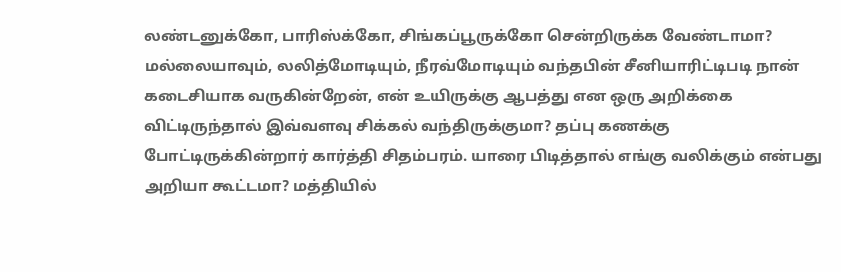லண்டனுக்கோ, பாரிஸ்க்கோ, சிங்கப்பூருக்கோ சென்றிருக்க வேண்டாமா? மல்லையாவும், லலித்மோடியும், நீரவ்மோடியும் வந்தபின் சீனியாரிட்டிபடி நான் கடைசியாக வருகின்றேன், என் உயிருக்கு ஆபத்து என ஒரு அறிக்கை விட்டிருந்தால் இவ்வளவு சிக்கல் வந்திருக்குமா? தப்பு கணக்கு போட்டிருக்கின்றார் கார்த்தி சிதம்பரம். யாரை பிடித்தால் எங்கு வலிக்கும் என்பது அறியா கூட்டமா? மத்தியில்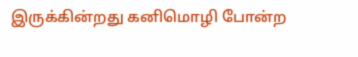இருக்கின்றது கனிமொழி போன்ற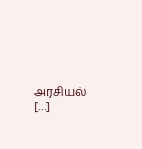அரசியல் […]